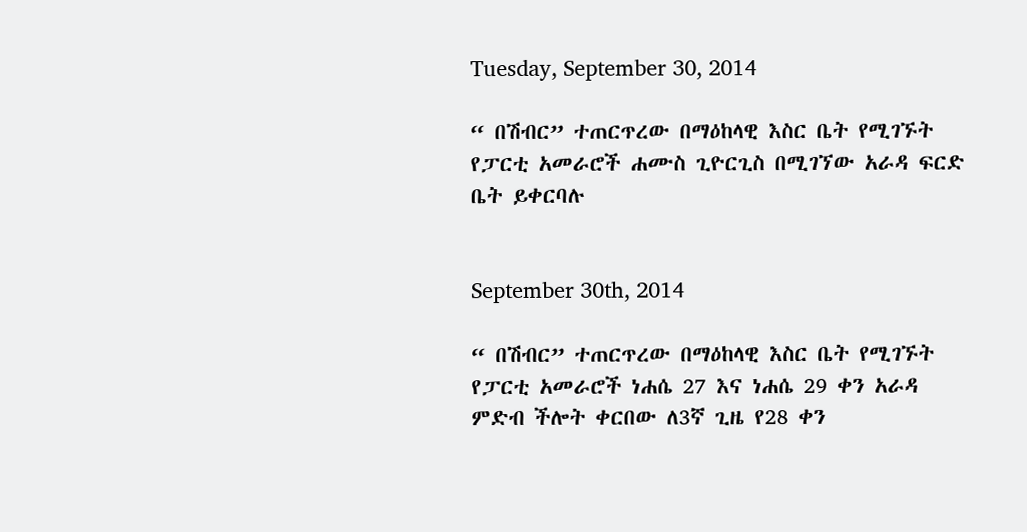Tuesday, September 30, 2014

“ በሽብር” ተጠርጥረው በማዕከላዊ እስር ቤት የሚገኙት የፓርቲ አመራሮች ሐሙስ ጊዮርጊስ በሚገኘው አራዳ ፍርድ ቤት ይቀርባሉ


September 30th, 2014

“ በሽብር” ተጠርጥረው በማዕከላዊ እስር ቤት የሚገኙት የፓርቲ አመራሮች ነሐሴ 27 እና ነሐሴ 29 ቀን አራዳ ምድብ ችሎት ቀርበው ለ3ኛ ጊዜ የ28 ቀን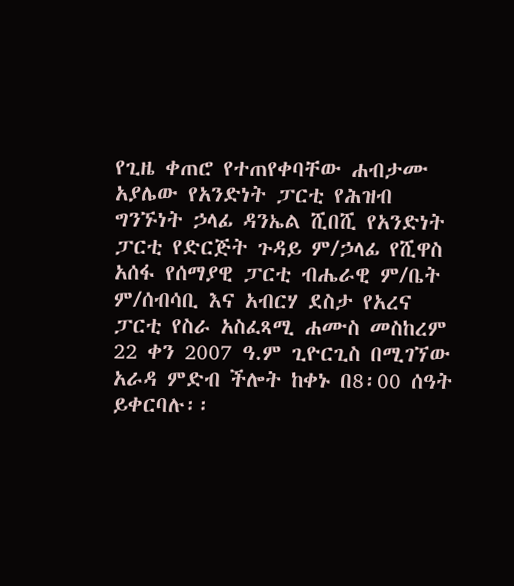የጊዜ ቀጠሮ የተጠየቀባቸው ሐብታሙ አያሌው የአንድነት ፓርቲ የሕዝብ ግንኙነት ኃላፊ ዳንኤል ሺበሺ የአንድነት ፓርቲ የድርጅት ጉዳይ ም/ኃላፊ የሺዋስ አሰፋ የሰማያዊ ፓርቲ ብሔራዊ ም/ቤት ም/ሰብሳቢ እና አብርሃ ደስታ የአረና ፓርቲ የስራ አስፈጻሚ ሐሙስ መስከረም 22 ቀን 2007 ዓ.ም ጊዮርጊስ በሚገኘው አራዳ ምድብ ችሎት ከቀኑ በ8፡00 ሰዓት ይቀርባሉ፡፡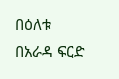በዕለቱ በአራዳ ፍርድ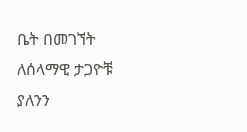ቤት በመገኘት ለሰላማዊ ታጋዮቹ ያለንን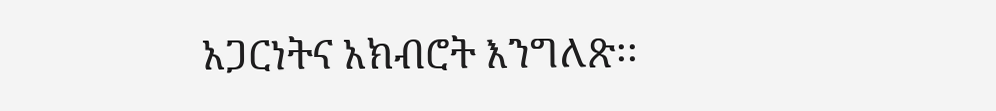አጋርነትና አክብሮት እንግለጽ፡፡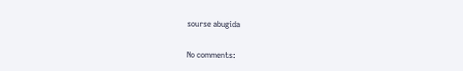sourse abugida

No comments: